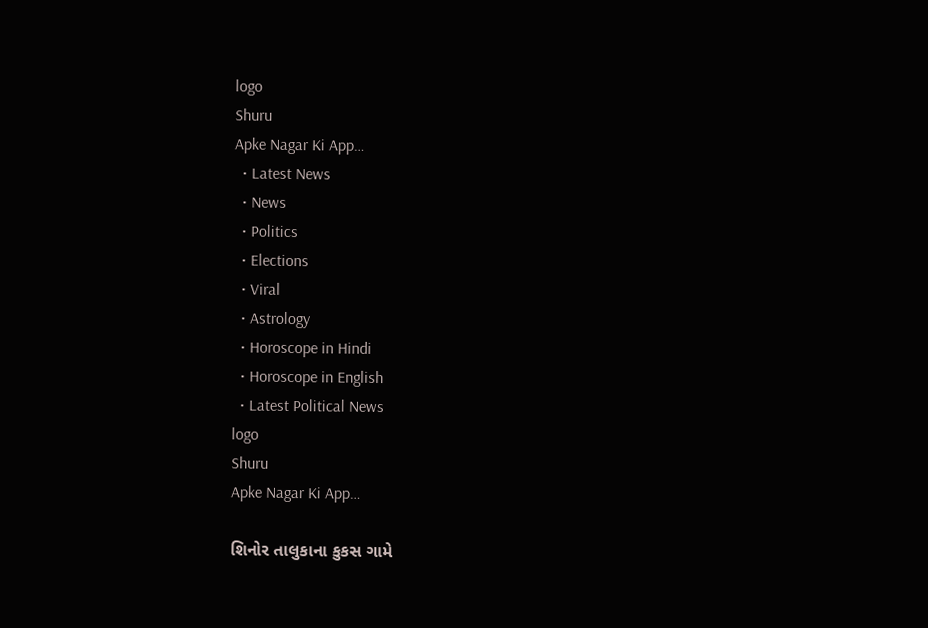logo
Shuru
Apke Nagar Ki App…
  • Latest News
  • News
  • Politics
  • Elections
  • Viral
  • Astrology
  • Horoscope in Hindi
  • Horoscope in English
  • Latest Political News
logo
Shuru
Apke Nagar Ki App…

શિનોર તાલુકાના કુકસ ગામે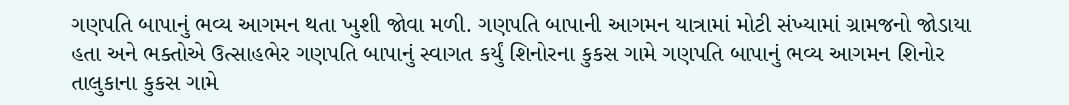ગણપતિ બાપાનું ભવ્ય આગમન થતા ખુશી જોવા મળી. ગણપતિ બાપાની આગમન યાત્રામાં મોટી સંખ્યામાં ગ્રામજનો જોડાયા હતા અને ભક્તોએ ઉત્સાહભેર ગણપતિ બાપાનું સ્વાગત કર્યું શિનોરના કુકસ ગામે ગણપતિ બાપાનું ભવ્ય આગમન શિનોર તાલુકાના કુકસ ગામે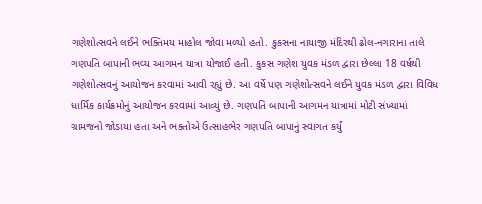ગણેશોત્સવને લઈને ભક્તિમય માહોલ જોવા મળ્યો હતો. કુકસના નાયાજી મંદિરથી ઢોલ-નગારાના તાલે ગણપતિ બાપાની ભવ્ય આગમન યાત્રા યોજાઈ હતી. કુકસ ગણેશ યુવક મંડળ દ્વારા છેલ્લા 18 વર્ષથી ગણેશોત્સવનું આયોજન કરવામાં આવી રહ્યું છે. આ વર્ષે પણ ગણેશોત્સવને લઈને યુવક મંડળ દ્વારા વિવિધ ધાર્મિક કાર્યક્રમોનું આયોજન કરવામાં આવ્યું છે. ગણપતિ બાપાની આગમન યાત્રામાં મોટી સંખ્યામાં ગ્રામજનો જોડાયા હતા અને ભક્તોએ ઉત્સાહભેર ગણપતિ બાપાનું સ્વાગત કર્યું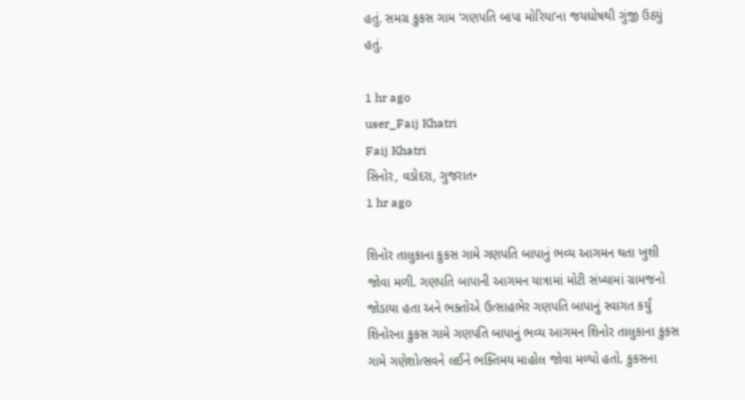હતું. સમગ્ર કુકસ ગામ ‘ગણપતિ બાપા મોરિયા’ના જયઘોષથી ગુંજી ઉઠ્યું હતું.

1 hr ago
user_Faij Khatri
Faij Khatri
સિનોર, વડોદરા, ગુજરાત•
1 hr ago

શિનોર તાલુકાના કુકસ ગામે ગણપતિ બાપાનું ભવ્ય આગમન થતા ખુશી જોવા મળી. ગણપતિ બાપાની આગમન યાત્રામાં મોટી સંખ્યામાં ગ્રામજનો જોડાયા હતા અને ભક્તોએ ઉત્સાહભેર ગણપતિ બાપાનું સ્વાગત કર્યું શિનોરના કુકસ ગામે ગણપતિ બાપાનું ભવ્ય આગમન શિનોર તાલુકાના કુકસ ગામે ગણેશોત્સવને લઈને ભક્તિમય માહોલ જોવા મળ્યો હતો. કુકસના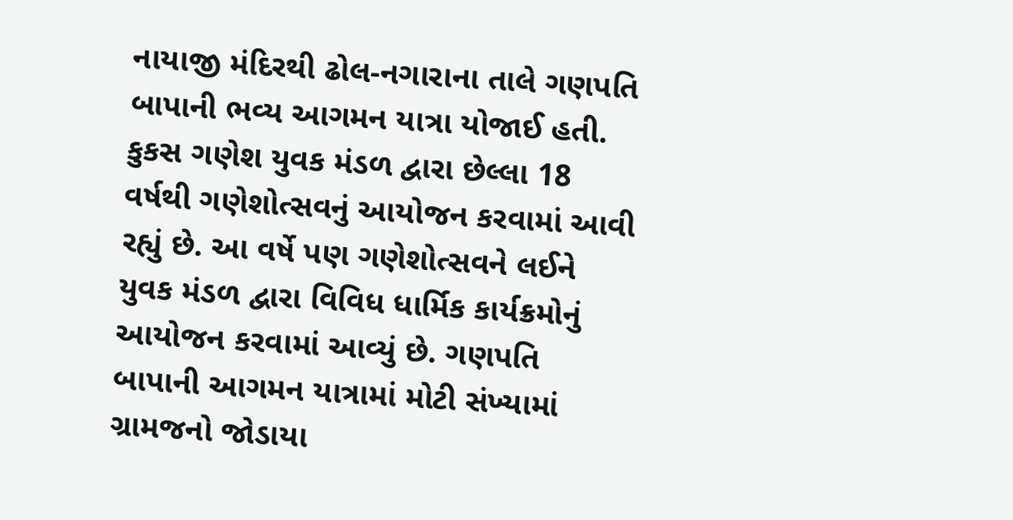નાયાજી મંદિરથી ઢોલ-નગારાના તાલે ગણપતિ બાપાની ભવ્ય આગમન યાત્રા યોજાઈ હતી. કુકસ ગણેશ યુવક મંડળ દ્વારા છેલ્લા 18 વર્ષથી ગણેશોત્સવનું આયોજન કરવામાં આવી રહ્યું છે. આ વર્ષે પણ ગણેશોત્સવને લઈને યુવક મંડળ દ્વારા વિવિધ ધાર્મિક કાર્યક્રમોનું આયોજન કરવામાં આવ્યું છે. ગણપતિ બાપાની આગમન યાત્રામાં મોટી સંખ્યામાં ગ્રામજનો જોડાયા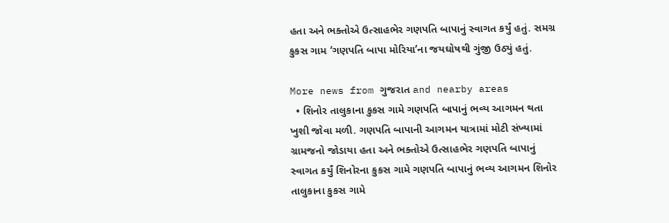હતા અને ભક્તોએ ઉત્સાહભેર ગણપતિ બાપાનું સ્વાગત કર્યું હતું. સમગ્ર કુકસ ગામ ‘ગણપતિ બાપા મોરિયા’ના જયઘોષથી ગુંજી ઉઠ્યું હતું.

More news from ગુજરાત and nearby areas
  • શિનોર તાલુકાના કુકસ ગામે ગણપતિ બાપાનું ભવ્ય આગમન થતા ખુશી જોવા મળી. ગણપતિ બાપાની આગમન યાત્રામાં મોટી સંખ્યામાં ગ્રામજનો જોડાયા હતા અને ભક્તોએ ઉત્સાહભેર ગણપતિ બાપાનું સ્વાગત કર્યું શિનોરના કુકસ ગામે ગણપતિ બાપાનું ભવ્ય આગમન શિનોર તાલુકાના કુકસ ગામે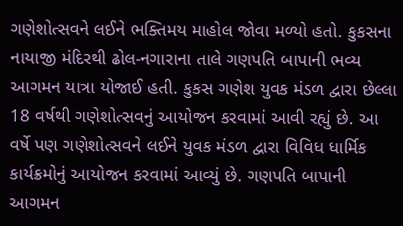ગણેશોત્સવને લઈને ભક્તિમય માહોલ જોવા મળ્યો હતો. કુકસના નાયાજી મંદિરથી ઢોલ-નગારાના તાલે ગણપતિ બાપાની ભવ્ય આગમન યાત્રા યોજાઈ હતી. કુકસ ગણેશ યુવક મંડળ દ્વારા છેલ્લા 18 વર્ષથી ગણેશોત્સવનું આયોજન કરવામાં આવી રહ્યું છે. આ વર્ષે પણ ગણેશોત્સવને લઈને યુવક મંડળ દ્વારા વિવિધ ધાર્મિક કાર્યક્રમોનું આયોજન કરવામાં આવ્યું છે. ગણપતિ બાપાની આગમન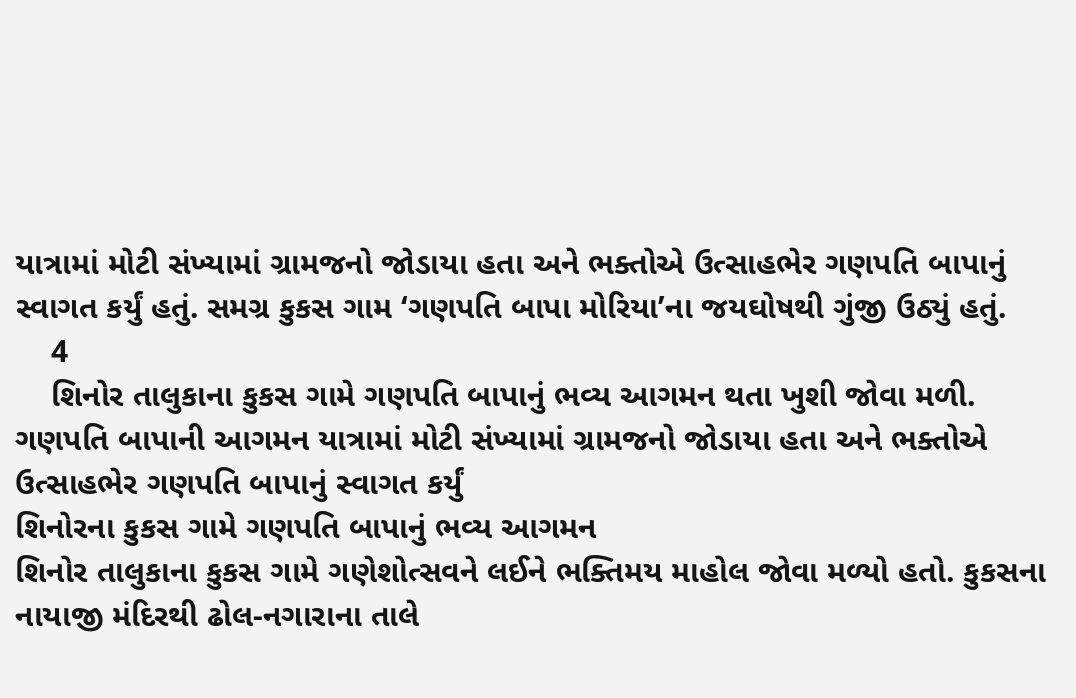યાત્રામાં મોટી સંખ્યામાં ગ્રામજનો જોડાયા હતા અને ભક્તોએ ઉત્સાહભેર ગણપતિ બાપાનું સ્વાગત કર્યું હતું. સમગ્ર કુકસ ગામ ‘ગણપતિ બાપા મોરિયા’ના જયઘોષથી ગુંજી ઉઠ્યું હતું.
    4
    શિનોર તાલુકાના કુકસ ગામે ગણપતિ બાપાનું ભવ્ય આગમન થતા ખુશી જોવા મળી.
ગણપતિ બાપાની આગમન યાત્રામાં મોટી સંખ્યામાં ગ્રામજનો જોડાયા હતા અને ભક્તોએ ઉત્સાહભેર ગણપતિ બાપાનું સ્વાગત કર્યું
શિનોરના કુકસ ગામે ગણપતિ બાપાનું ભવ્ય આગમન
શિનોર તાલુકાના કુકસ ગામે ગણેશોત્સવને લઈને ભક્તિમય માહોલ જોવા મળ્યો હતો. કુકસના નાયાજી મંદિરથી ઢોલ-નગારાના તાલે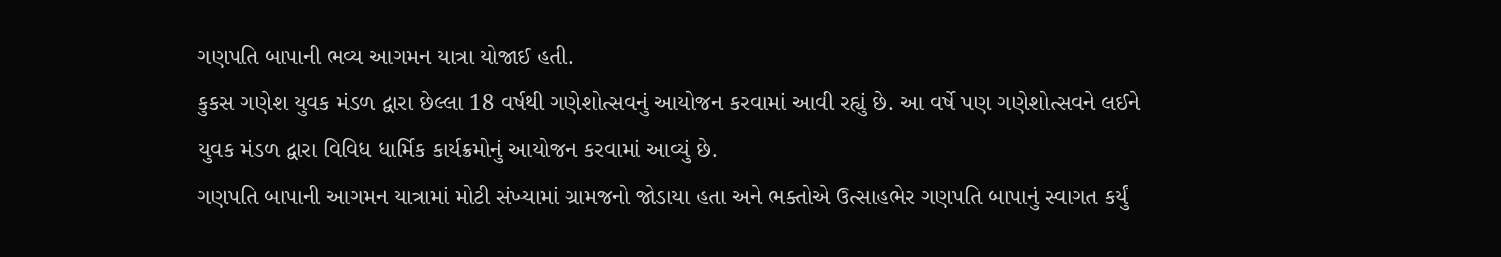ગણપતિ બાપાની ભવ્ય આગમન યાત્રા યોજાઈ હતી.
કુકસ ગણેશ યુવક મંડળ દ્વારા છેલ્લા 18 વર્ષથી ગણેશોત્સવનું આયોજન કરવામાં આવી રહ્યું છે. આ વર્ષે પણ ગણેશોત્સવને લઈને યુવક મંડળ દ્વારા વિવિધ ધાર્મિક કાર્યક્રમોનું આયોજન કરવામાં આવ્યું છે.
ગણપતિ બાપાની આગમન યાત્રામાં મોટી સંખ્યામાં ગ્રામજનો જોડાયા હતા અને ભક્તોએ ઉત્સાહભેર ગણપતિ બાપાનું સ્વાગત કર્યું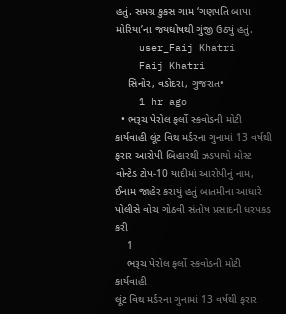હતું. સમગ્ર કુકસ ગામ ‘ગણપતિ બાપા મોરિયા’ના જયઘોષથી ગુંજી ઉઠ્યું હતું.
    user_Faij Khatri
    Faij Khatri
    સિનોર, વડોદરા, ગુજરાત•
    1 hr ago
  • ભરૂચ પેરોલ ફર્લો સ્કવોડની મોટી કાર્યવાહી લૂંટ વિથ મર્ડરના ગુનામાં 13 વર્ષથી ફરાર આરોપી બિહારથી ઝડપાયો મોસ્ટ વોન્ટેડ ટોપ-10 યાદીમાં આરોપીનું નામ, ઈનામ જાહેર કરાયું હતું બાતમીના આધારે પોલીસે વોચ ગોઠવી સંતોષ પ્રસાદની ધરપકડ કરી
    1
    ભરૂચ પેરોલ ફર્લો સ્કવોડની મોટી કાર્યવાહી
લૂંટ વિથ મર્ડરના ગુનામાં 13 વર્ષથી ફરાર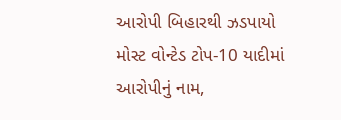આરોપી બિહારથી ઝડપાયો
મોસ્ટ વોન્ટેડ ટોપ-10 યાદીમાં આરોપીનું નામ,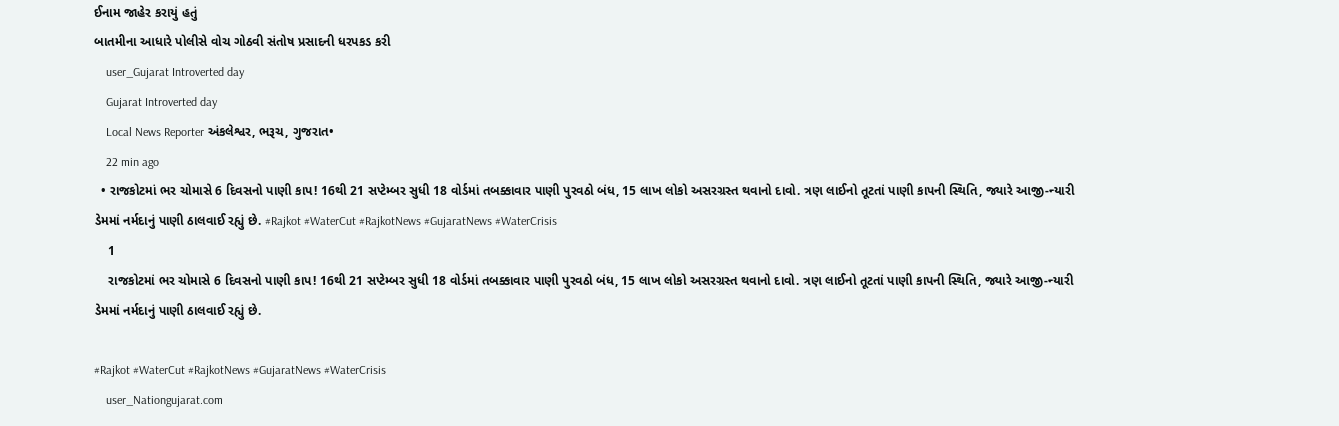ઈનામ જાહેર કરાયું હતું
બાતમીના આધારે પોલીસે વોચ ગોઠવી સંતોષ પ્રસાદની ધરપકડ કરી
    user_Gujarat Introverted day
    Gujarat Introverted day
    Local News Reporter અંકલેશ્વર, ભરૂચ, ગુજરાત•
    22 min ago
  • રાજકોટમાં ભર ચોમાસે 6 દિવસનો પાણી કાપ! 16થી 21 સપ્ટેમ્બર સુધી 18 વોર્ડમાં તબક્કાવાર પાણી પુરવઠો બંધ, 15 લાખ લોકો અસરગ્રસ્ત થવાનો દાવો. ત્રણ લાઈનો તૂટતાં પાણી કાપની સ્થિતિ, જ્યારે આજી-ન્યારી ડેમમાં નર્મદાનું પાણી ઠાલવાઈ રહ્યું છે. #Rajkot #WaterCut #RajkotNews #GujaratNews #WaterCrisis
    1
    રાજકોટમાં ભર ચોમાસે 6 દિવસનો પાણી કાપ! 16થી 21 સપ્ટેમ્બર સુધી 18 વોર્ડમાં તબક્કાવાર પાણી પુરવઠો બંધ, 15 લાખ લોકો અસરગ્રસ્ત થવાનો દાવો. ત્રણ લાઈનો તૂટતાં પાણી કાપની સ્થિતિ, જ્યારે આજી-ન્યારી ડેમમાં નર્મદાનું પાણી ઠાલવાઈ રહ્યું છે.

#Rajkot #WaterCut #RajkotNews #GujaratNews #WaterCrisis
    user_Nationgujarat.com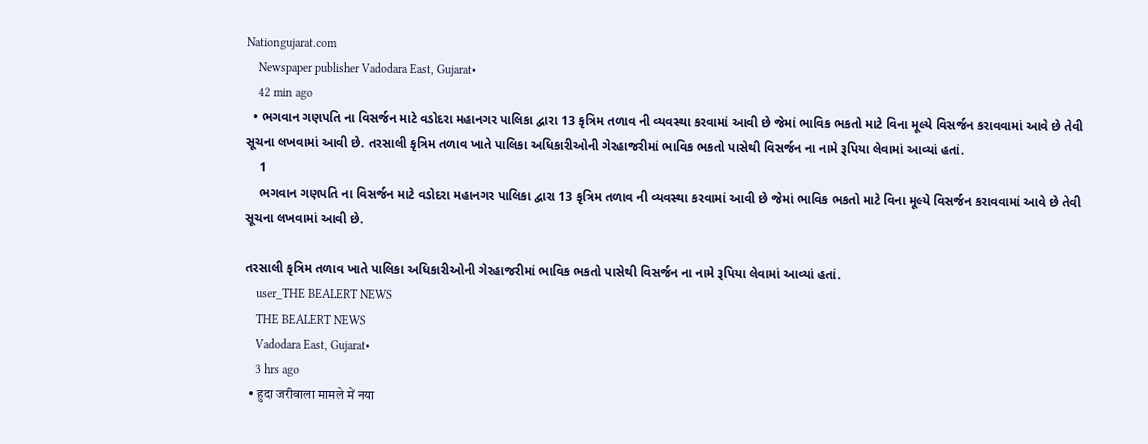Nationgujarat.com
    Newspaper publisher Vadodara East, Gujarat•
    42 min ago
  • ભગવાન ગણપતિ ના વિસર્જન માટે વડોદરા મહાનગર પાલિકા દ્વારા 13 કૃત્રિમ તળાવ ની વ્યવસ્થા કરવામાં આવી છે જેમાં ભાવિક ભકતો માટે વિના મૂલ્યે વિસર્જન કરાવવામાં આવે છે તેવી સૂચના લખવામાં આવી છે. તરસાલી કૃત્રિમ તળાવ ખાતે પાલિકા અધિકારીઓની ગેરહાજરીમાં ભાવિક ભકતો પાસેથી વિસર્જન ના નામે રૂપિયા લેવામાં આવ્યાં હતાં.
    1
    ભગવાન ગણપતિ ના વિસર્જન માટે વડોદરા મહાનગર પાલિકા દ્વારા 13 કૃત્રિમ તળાવ ની વ્યવસ્થા કરવામાં આવી છે જેમાં ભાવિક ભકતો માટે વિના મૂલ્યે વિસર્જન કરાવવામાં આવે છે તેવી સૂચના લખવામાં આવી છે.

તરસાલી કૃત્રિમ તળાવ ખાતે પાલિકા અધિકારીઓની ગેરહાજરીમાં ભાવિક ભકતો પાસેથી વિસર્જન ના નામે રૂપિયા લેવામાં આવ્યાં હતાં.
    user_THE BEALERT NEWS
    THE BEALERT NEWS
    Vadodara East, Gujarat•
    3 hrs ago
  • हुदा जरीवाला मामले में नया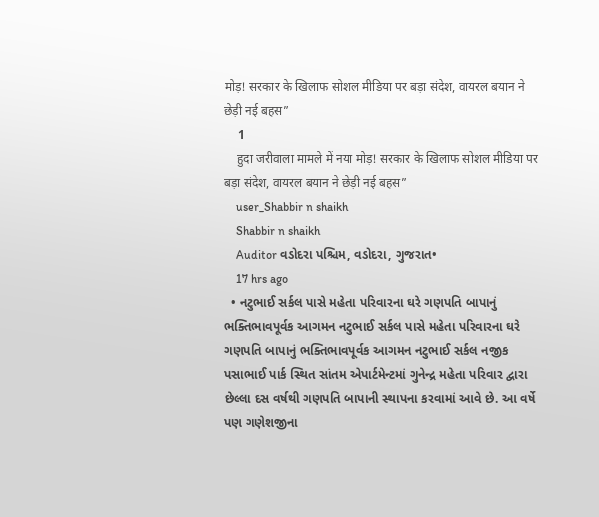मोड़! सरकार के खिलाफ सोशल मीडिया पर बड़ा संदेश, वायरल बयान ने छेड़ी नई बहस”
    1
    हुदा जरीवाला मामले में नया मोड़! सरकार के खिलाफ सोशल मीडिया पर बड़ा संदेश, वायरल बयान ने छेड़ी नई बहस”
    user_Shabbir n shaikh
    Shabbir n shaikh
    Auditor વડોદરા પશ્ચિમ, વડોદરા, ગુજરાત•
    17 hrs ago
  • નટુભાઈ સર્કલ પાસે મહેતા પરિવારના ઘરે ગણપતિ બાપાનું ભક્તિભાવપૂર્વક આગમન નટુભાઈ સર્કલ પાસે મહેતા પરિવારના ઘરે ગણપતિ બાપાનું ભક્તિભાવપૂર્વક આગમન નટુભાઈ સર્કલ નજીક પસાભાઈ પાર્ક સ્થિત સાંતમ એપાર્ટમેન્ટમાં ગુનેન્દ્ર મહેતા પરિવાર દ્વારા છેલ્લા દસ વર્ષથી ગણપતિ બાપાની સ્થાપના કરવામાં આવે છે. આ વર્ષે પણ ગણેશજીના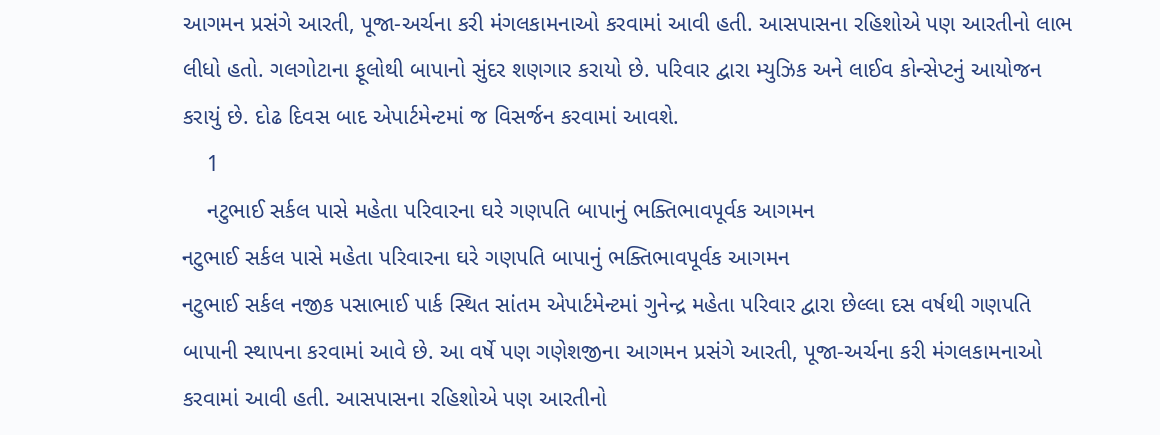આગમન પ્રસંગે આરતી, પૂજા-અર્ચના કરી મંગલકામનાઓ કરવામાં આવી હતી. આસપાસના રહિશોએ પણ આરતીનો લાભ લીધો હતો. ગલગોટાના ફૂલોથી બાપાનો સુંદર શણગાર કરાયો છે. પરિવાર દ્વારા મ્યુઝિક અને લાઈવ કોન્સેપ્ટનું આયોજન કરાયું છે. દોઢ દિવસ બાદ એપાર્ટમેન્ટમાં જ વિસર્જન કરવામાં આવશે.
    1
    નટુભાઈ સર્કલ પાસે મહેતા પરિવારના ઘરે ગણપતિ બાપાનું ભક્તિભાવપૂર્વક આગમન
નટુભાઈ સર્કલ પાસે મહેતા પરિવારના ઘરે ગણપતિ બાપાનું ભક્તિભાવપૂર્વક આગમન
નટુભાઈ સર્કલ નજીક પસાભાઈ પાર્ક સ્થિત સાંતમ એપાર્ટમેન્ટમાં ગુનેન્દ્ર મહેતા પરિવાર દ્વારા છેલ્લા દસ વર્ષથી ગણપતિ બાપાની સ્થાપના કરવામાં આવે છે. આ વર્ષે પણ ગણેશજીના આગમન પ્રસંગે આરતી, પૂજા-અર્ચના કરી મંગલકામનાઓ કરવામાં આવી હતી. આસપાસના રહિશોએ પણ આરતીનો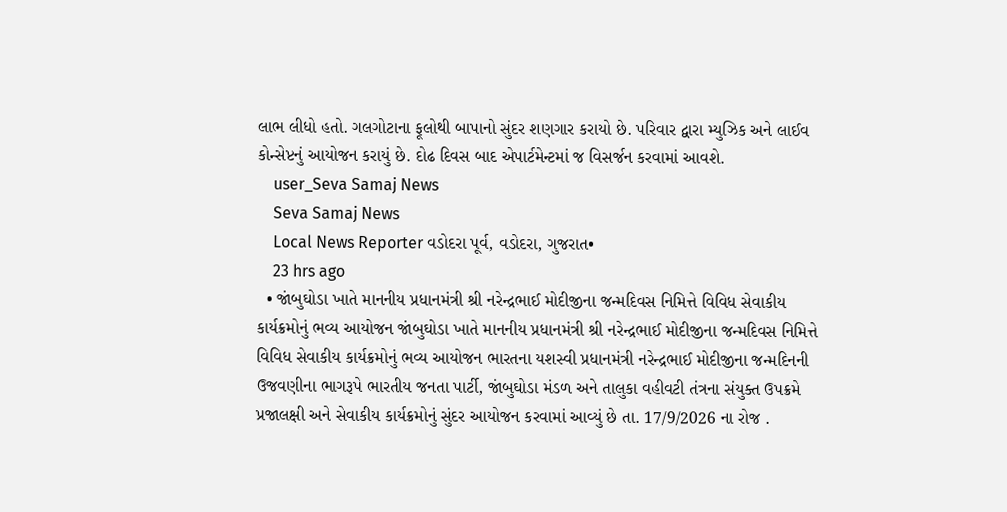લાભ લીધો હતો. ગલગોટાના ફૂલોથી બાપાનો સુંદર શણગાર કરાયો છે. પરિવાર દ્વારા મ્યુઝિક અને લાઈવ કોન્સેપ્ટનું આયોજન કરાયું છે. દોઢ દિવસ બાદ એપાર્ટમેન્ટમાં જ વિસર્જન કરવામાં આવશે.
    user_Seva Samaj News
    Seva Samaj News
    Local News Reporter વડોદરા પૂર્વ, વડોદરા, ગુજરાત•
    23 hrs ago
  • જાંબુઘોડા ખાતે માનનીય પ્રધાનમંત્રી શ્રી નરેન્દ્રભાઈ મોદીજીના જન્મદિવસ નિમિત્તે વિવિધ સેવાકીય કાર્યક્રમોનું ભવ્ય આયોજન જાંબુઘોડા ખાતે માનનીય પ્રધાનમંત્રી શ્રી નરેન્દ્રભાઈ મોદીજીના જન્મદિવસ નિમિત્તે વિવિધ સેવાકીય કાર્યક્રમોનું ભવ્ય આયોજન ભારતના યશસ્વી પ્રધાનમંત્રી નરેન્દ્રભાઈ મોદીજીના જન્મદિનની ઉજવણીના ભાગરૂપે ભારતીય જનતા પાર્ટી, જાંબુઘોડા મંડળ અને તાલુકા વહીવટી તંત્રના સંયુક્ત ઉપક્રમે પ્રજાલક્ષી અને સેવાકીય કાર્યક્રમોનું સુંદર આયોજન કરવામાં આવ્યું છે તા. 17/9/2026 ના રોજ .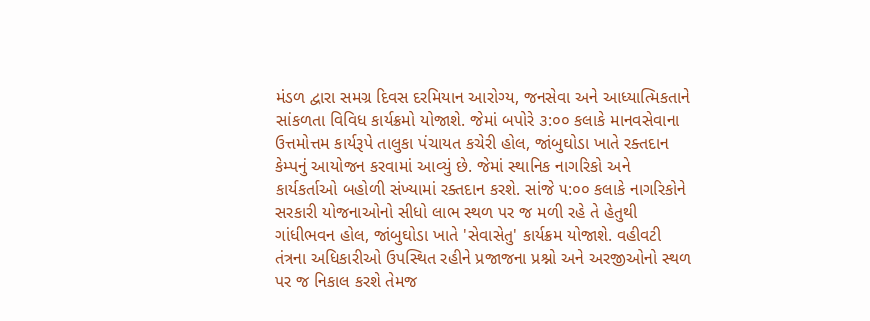મંડળ દ્વારા સમગ્ર દિવસ દરમિયાન આરોગ્ય, જનસેવા અને આધ્યાત્મિકતાને સાંકળતા વિવિધ કાર્યક્રમો યોજાશે. જેમાં બપોરે ૩:૦૦ કલાકે માનવસેવાના ઉત્તમોત્તમ કાર્યરૂપે તાલુકા પંચાયત કચેરી હોલ, જાંબુઘોડા ખાતે રક્તદાન કેમ્પનું આયોજન કરવામાં આવ્યું છે. જેમાં સ્થાનિક નાગરિકો અને કાર્યકર્તાઓ બહોળી સંખ્યામાં રક્તદાન કરશે. સાંજે ૫:૦૦ કલાકે નાગરિકોને સરકારી યોજનાઓનો સીધો લાભ સ્થળ પર જ મળી રહે તે હેતુથી ગાંધીભવન હોલ, જાંબુઘોડા ખાતે 'સેવાસેતુ' કાર્યક્રમ યોજાશે. વહીવટી તંત્રના અધિકારીઓ ઉપસ્થિત રહીને પ્રજાજના પ્રશ્નો અને અરજીઓનો સ્થળ પર જ નિકાલ કરશે તેમજ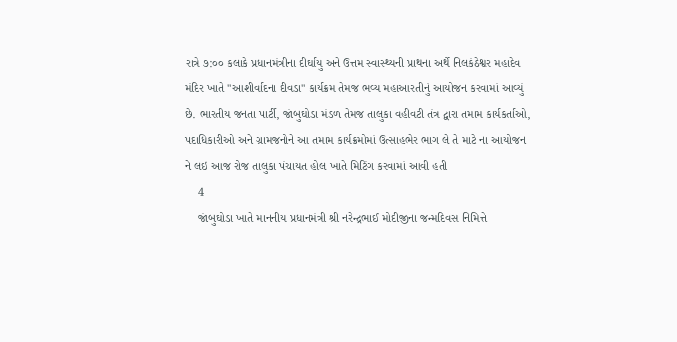રાત્રે ૭:૦૦ કલાકે પ્રધાનમંત્રીના દીર્ઘાયુ અને ઉત્તમ સ્વાસ્થ્યની પ્રાથના અર્થે નિલકંઠેશ્વર મહાદેવ મંદિર ખાતે "આશીર્વાદના દીવડા" કાર્યક્રમ તેમજ ભવ્ય મહાઆરતીનું આયોજન કરવામાં આવ્યું છે. ભારતીય જનતા પાર્ટી, જાંબુઘોડા મંડળ તેમજ તાલુકા વહીવટી તંત્ર દ્વારા તમામ કાર્યકર્તાઓ, પદાધિકારીઓ અને ગ્રામજનોને આ તમામ કાર્યક્રમોમાં ઉત્સાહભેર ભાગ લે તે માટે ના આયોજન ને લઇ આજ રોજ તાલુકા પંચાયત હોલ ખાતે મિટિંગ કરવામાં આવી હતી
    4
    જાંબુઘોડા ખાતે માનનીય પ્રધાનમંત્રી શ્રી નરેન્દ્રભાઈ મોદીજીના જન્મદિવસ નિમિત્તે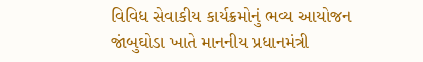વિવિધ સેવાકીય કાર્યક્રમોનું ભવ્ય આયોજન
જાંબુઘોડા ખાતે માનનીય પ્રધાનમંત્રી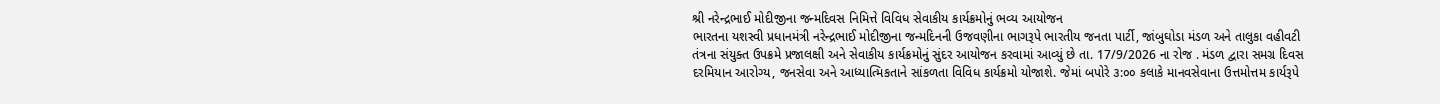શ્રી નરેન્દ્રભાઈ મોદીજીના જન્મદિવસ નિમિત્તે વિવિધ સેવાકીય કાર્યક્રમોનું ભવ્ય આયોજન
ભારતના યશસ્વી પ્રધાનમંત્રી નરેન્દ્રભાઈ મોદીજીના જન્મદિનની ઉજવણીના ભાગરૂપે ભારતીય જનતા પાર્ટી, જાંબુઘોડા મંડળ અને તાલુકા વહીવટી તંત્રના સંયુક્ત ઉપક્રમે પ્રજાલક્ષી અને સેવાકીય કાર્યક્રમોનું સુંદર આયોજન કરવામાં આવ્યું છે તા. 17/9/2026 ના રોજ . મંડળ દ્વારા સમગ્ર દિવસ દરમિયાન આરોગ્ય, જનસેવા અને આધ્યાત્મિકતાને સાંકળતા વિવિધ કાર્યક્રમો યોજાશે. જેમાં બપોરે ૩:૦૦ કલાકે માનવસેવાના ઉત્તમોત્તમ કાર્યરૂપે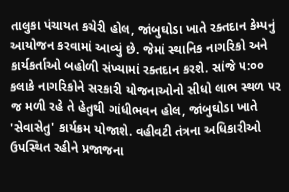તાલુકા પંચાયત કચેરી હોલ, જાંબુઘોડા ખાતે રક્તદાન કેમ્પનું આયોજન કરવામાં આવ્યું છે. જેમાં સ્થાનિક નાગરિકો અને કાર્યકર્તાઓ બહોળી સંખ્યામાં રક્તદાન કરશે. સાંજે ૫:૦૦ કલાકે નાગરિકોને સરકારી યોજનાઓનો સીધો લાભ સ્થળ પર જ મળી રહે તે હેતુથી ગાંધીભવન હોલ, જાંબુઘોડા ખાતે 'સેવાસેતુ' કાર્યક્રમ યોજાશે. વહીવટી તંત્રના અધિકારીઓ ઉપસ્થિત રહીને પ્રજાજના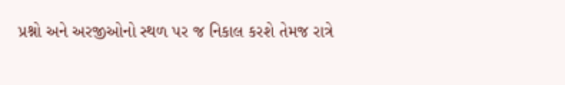પ્રશ્નો અને અરજીઓનો સ્થળ પર જ નિકાલ કરશે તેમજ રાત્રે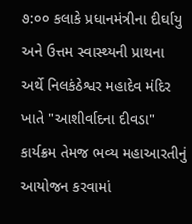૭:૦૦ કલાકે પ્રધાનમંત્રીના દીર્ઘાયુ અને ઉત્તમ સ્વાસ્થ્યની પ્રાથના અર્થે નિલકંઠેશ્વર મહાદેવ મંદિર ખાતે "આશીર્વાદના દીવડા" કાર્યક્રમ તેમજ ભવ્ય મહાઆરતીનું આયોજન કરવામાં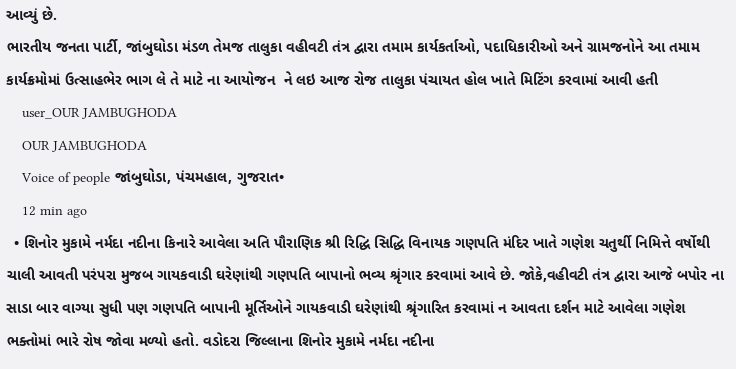આવ્યું છે.
ભારતીય જનતા પાર્ટી, જાંબુઘોડા મંડળ તેમજ તાલુકા વહીવટી તંત્ર દ્વારા તમામ કાર્યકર્તાઓ, પદાધિકારીઓ અને ગ્રામજનોને આ તમામ કાર્યક્રમોમાં ઉત્સાહભેર ભાગ લે તે માટે ના આયોજન  ને લઇ આજ રોજ તાલુકા પંચાયત હોલ ખાતે મિટિંગ કરવામાં આવી હતી
    user_OUR JAMBUGHODA
    OUR JAMBUGHODA
    Voice of people જાંબુઘોડા, પંચમહાલ, ગુજરાત•
    12 min ago
  • શિનોર મુકામે નર્મદા નદીના કિનારે આવેલા અતિ પૌરાણિક શ્રી રિદ્ધિ સિદ્ધિ વિનાયક ગણપતિ મંદિર ખાતે ગણેશ ચતુર્થી નિમિત્તે વર્ષોથી ચાલી આવતી પરંપરા મુજબ ગાયકવાડી ઘરેણાંથી ગણપતિ બાપાનો ભવ્ય શ્રૃંગાર કરવામાં આવે છે. જોકે,વહીવટી તંત્ર દ્વારા આજે બપોર ના સાડા બાર વાગ્યા સુધી પણ ગણપતિ બાપાની મૂર્તિઓને ગાયકવાડી ઘરેણાંથી શ્રૃંગારિત કરવામાં ન આવતા દર્શન માટે આવેલા ગણેશ ભક્તોમાં ભારે રોષ જોવા મળ્યો હતો. વડોદરા જિલ્લાના શિનોર મુકામે નર્મદા નદીના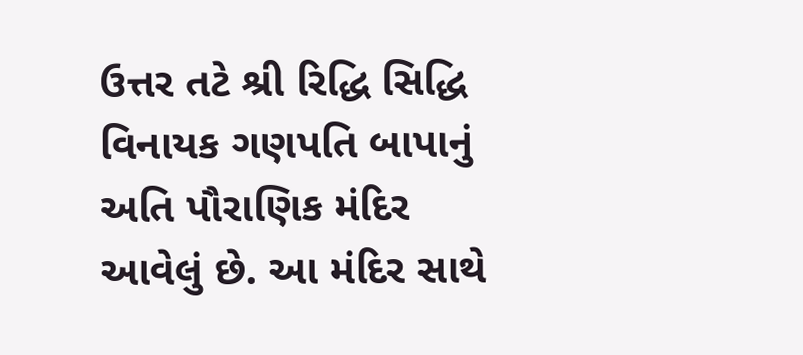ઉત્તર તટે શ્રી રિદ્ધિ સિદ્ધિ વિનાયક ગણપતિ બાપાનું અતિ પૌરાણિક મંદિર આવેલું છે. આ મંદિર સાથે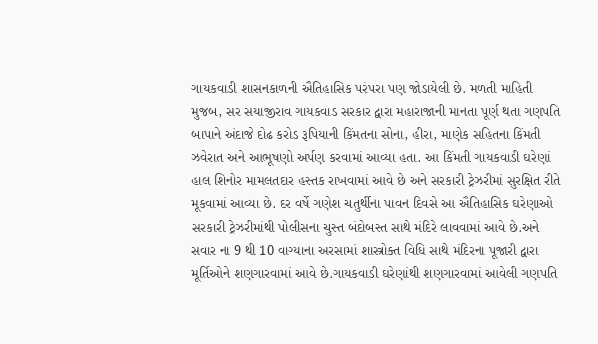ગાયકવાડી શાસનકાળની ઐતિહાસિક પરંપરા પણ જોડાયેલી છે. મળતી માહિતી મુજબ, સર સયાજીરાવ ગાયકવાડ સરકાર દ્વારા મહારાજાની માનતા પૂર્ણ થતા ગણપતિ બાપાને અંદાજે દોઢ કરોડ રૂપિયાની કિંમતના સોના, હીરા, માણેક સહિતના કિંમતી ઝવેરાત અને આભૂષણો અર્પણ કરવામાં આવ્યા હતા. આ કિંમતી ગાયકવાડી ઘરેણાં હાલ શિનોર મામલતદાર હસ્તક રાખવામાં આવે છે અને સરકારી ટ્રેઝરીમાં સુરક્ષિત રીતે મૂકવામાં આવ્યા છે. દર વર્ષે ગણેશ ચતુર્થીના પાવન દિવસે આ ઐતિહાસિક ઘરેણાઓ સરકારી ટ્રેઝરીમાંથી પોલીસના ચુસ્ત બંદોબસ્ત સાથે મંદિરે લાવવામાં આવે છે.અને સવાર ના 9 થી 10 વાગ્યાના અરસામાં શાસ્ત્રોક્ત વિધિ સાથે મંદિરના પૂજારી દ્વારા મૂર્તિઓને શણગારવામાં આવે છે.ગાયકવાડી ઘરેણાંથી શણગારવામાં આવેલી ગણપતિ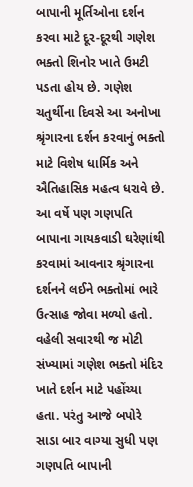બાપાની મૂર્તિઓના દર્શન કરવા માટે દૂર-દૂરથી ગણેશ ભક્તો શિનોર ખાતે ઉમટી પડતા હોય છે. ગણેશ ચતુર્થીના દિવસે આ અનોખા શ્રૃંગારના દર્શન કરવાનું ભક્તો માટે વિશેષ ધાર્મિક અને ઐતિહાસિક મહત્વ ધરાવે છે. આ વર્ષે પણ ગણપતિ બાપાના ગાયકવાડી ઘરેણાંથી કરવામાં આવનાર શ્રૃંગારના દર્શનને લઈને ભક્તોમાં ભારે ઉત્સાહ જોવા મળ્યો હતો. વહેલી સવારથી જ મોટી સંખ્યામાં ગણેશ ભક્તો મંદિર ખાતે દર્શન માટે પહોંચ્યા હતા. પરંતુ આજે બપોરે સાડા બાર વાગ્યા સુધી પણ ગણપતિ બાપાની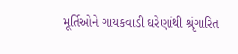મૂર્તિઓને ગાયકવાડી ઘરેણાંથી શ્રૃંગારિત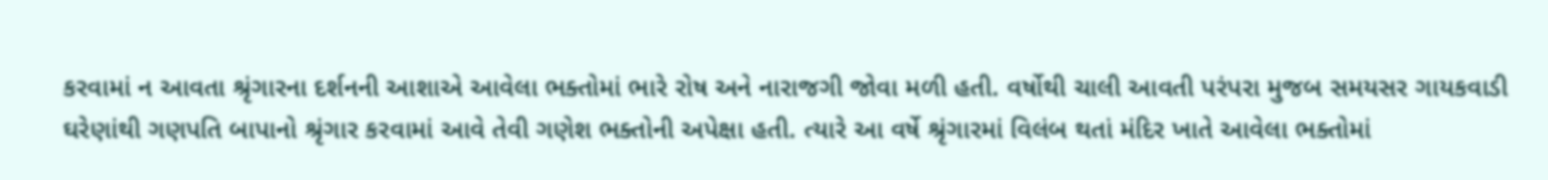કરવામાં ન આવતા શ્રૃંગારના દર્શનની આશાએ આવેલા ભક્તોમાં ભારે રોષ અને નારાજગી જોવા મળી હતી. વર્ષોથી ચાલી આવતી પરંપરા મુજબ સમયસર ગાયકવાડી ઘરેણાંથી ગણપતિ બાપાનો શ્રૃંગાર કરવામાં આવે તેવી ગણેશ ભક્તોની અપેક્ષા હતી. ત્યારે આ વર્ષે શ્રૃંગારમાં વિલંબ થતાં મંદિર ખાતે આવેલા ભક્તોમાં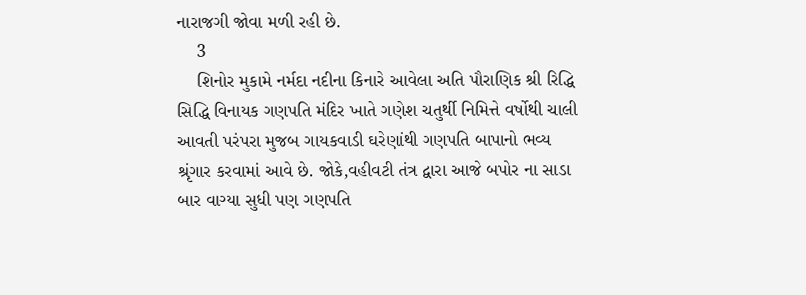નારાજગી જોવા મળી રહી છે.
    3
    શિનોર મુકામે નર્મદા નદીના કિનારે આવેલા અતિ પૌરાણિક શ્રી રિદ્ધિ સિદ્ધિ વિનાયક ગણપતિ મંદિર ખાતે ગણેશ ચતુર્થી નિમિત્તે વર્ષોથી ચાલી આવતી પરંપરા મુજબ ગાયકવાડી ઘરેણાંથી ગણપતિ બાપાનો ભવ્ય શ્રૃંગાર કરવામાં આવે છે. જોકે,વહીવટી તંત્ર દ્વારા આજે બપોર ના સાડા બાર વાગ્યા સુધી પણ ગણપતિ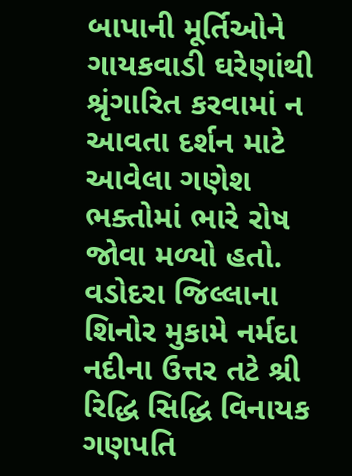બાપાની મૂર્તિઓને ગાયકવાડી ઘરેણાંથી શ્રૃંગારિત કરવામાં ન આવતા દર્શન માટે આવેલા ગણેશ ભક્તોમાં ભારે રોષ જોવા મળ્યો હતો.
વડોદરા જિલ્લાના શિનોર મુકામે નર્મદા નદીના ઉત્તર તટે શ્રી રિદ્ધિ સિદ્ધિ વિનાયક ગણપતિ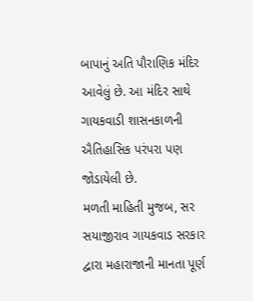બાપાનું અતિ પૌરાણિક મંદિર આવેલું છે. આ મંદિર સાથે ગાયકવાડી શાસનકાળની ઐતિહાસિક પરંપરા પણ જોડાયેલી છે.
મળતી માહિતી મુજબ, સર સયાજીરાવ ગાયકવાડ સરકાર દ્વારા મહારાજાની માનતા પૂર્ણ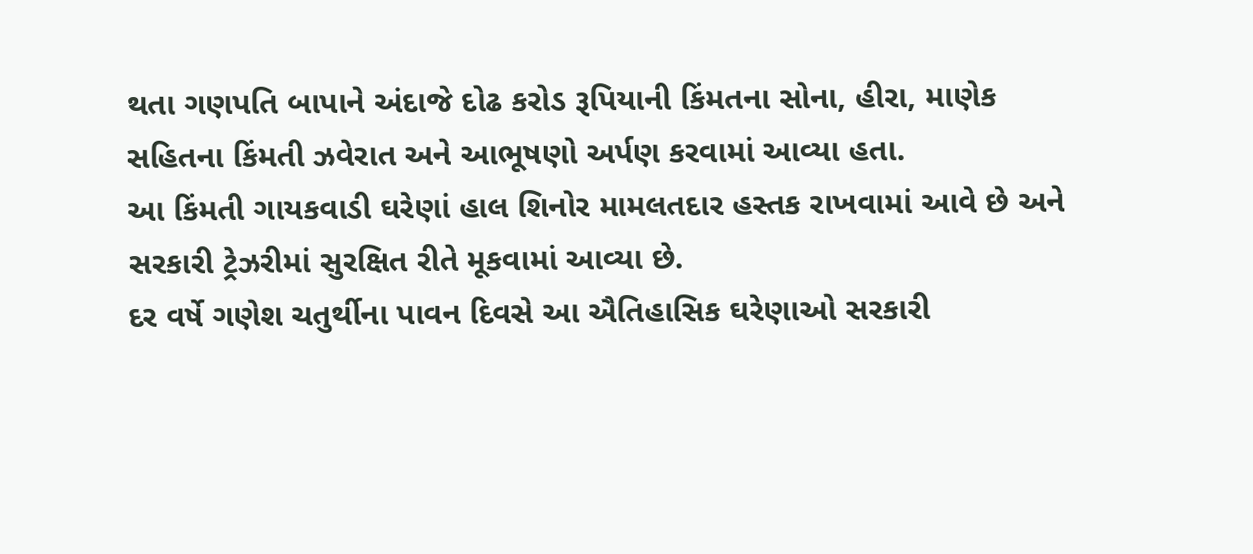થતા ગણપતિ બાપાને અંદાજે દોઢ કરોડ રૂપિયાની કિંમતના સોના, હીરા, માણેક સહિતના કિંમતી ઝવેરાત અને આભૂષણો અર્પણ કરવામાં આવ્યા હતા.
આ કિંમતી ગાયકવાડી ઘરેણાં હાલ શિનોર મામલતદાર હસ્તક રાખવામાં આવે છે અને સરકારી ટ્રેઝરીમાં સુરક્ષિત રીતે મૂકવામાં આવ્યા છે.
દર વર્ષે ગણેશ ચતુર્થીના પાવન દિવસે આ ઐતિહાસિક ઘરેણાઓ સરકારી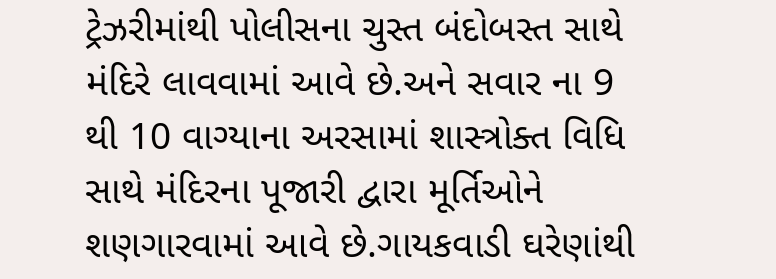ટ્રેઝરીમાંથી પોલીસના ચુસ્ત બંદોબસ્ત સાથે મંદિરે લાવવામાં આવે છે.અને સવાર ના 9 થી 10 વાગ્યાના અરસામાં શાસ્ત્રોક્ત વિધિ સાથે મંદિરના પૂજારી દ્વારા મૂર્તિઓને શણગારવામાં આવે છે.ગાયકવાડી ઘરેણાંથી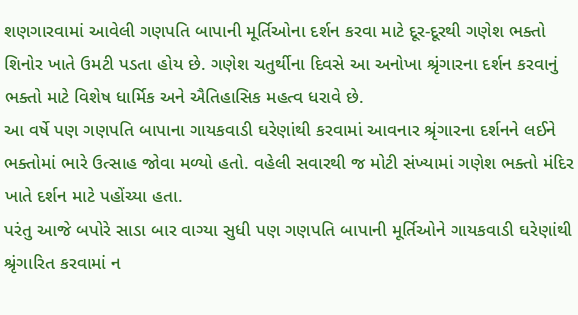શણગારવામાં આવેલી ગણપતિ બાપાની મૂર્તિઓના દર્શન કરવા માટે દૂર-દૂરથી ગણેશ ભક્તો શિનોર ખાતે ઉમટી પડતા હોય છે. ગણેશ ચતુર્થીના દિવસે આ અનોખા શ્રૃંગારના દર્શન કરવાનું ભક્તો માટે વિશેષ ધાર્મિક અને ઐતિહાસિક મહત્વ ધરાવે છે.
આ વર્ષે પણ ગણપતિ બાપાના ગાયકવાડી ઘરેણાંથી કરવામાં આવનાર શ્રૃંગારના દર્શનને લઈને ભક્તોમાં ભારે ઉત્સાહ જોવા મળ્યો હતો. વહેલી સવારથી જ મોટી સંખ્યામાં ગણેશ ભક્તો મંદિર ખાતે દર્શન માટે પહોંચ્યા હતા.
પરંતુ આજે બપોરે સાડા બાર વાગ્યા સુધી પણ ગણપતિ બાપાની મૂર્તિઓને ગાયકવાડી ઘરેણાંથી શ્રૃંગારિત કરવામાં ન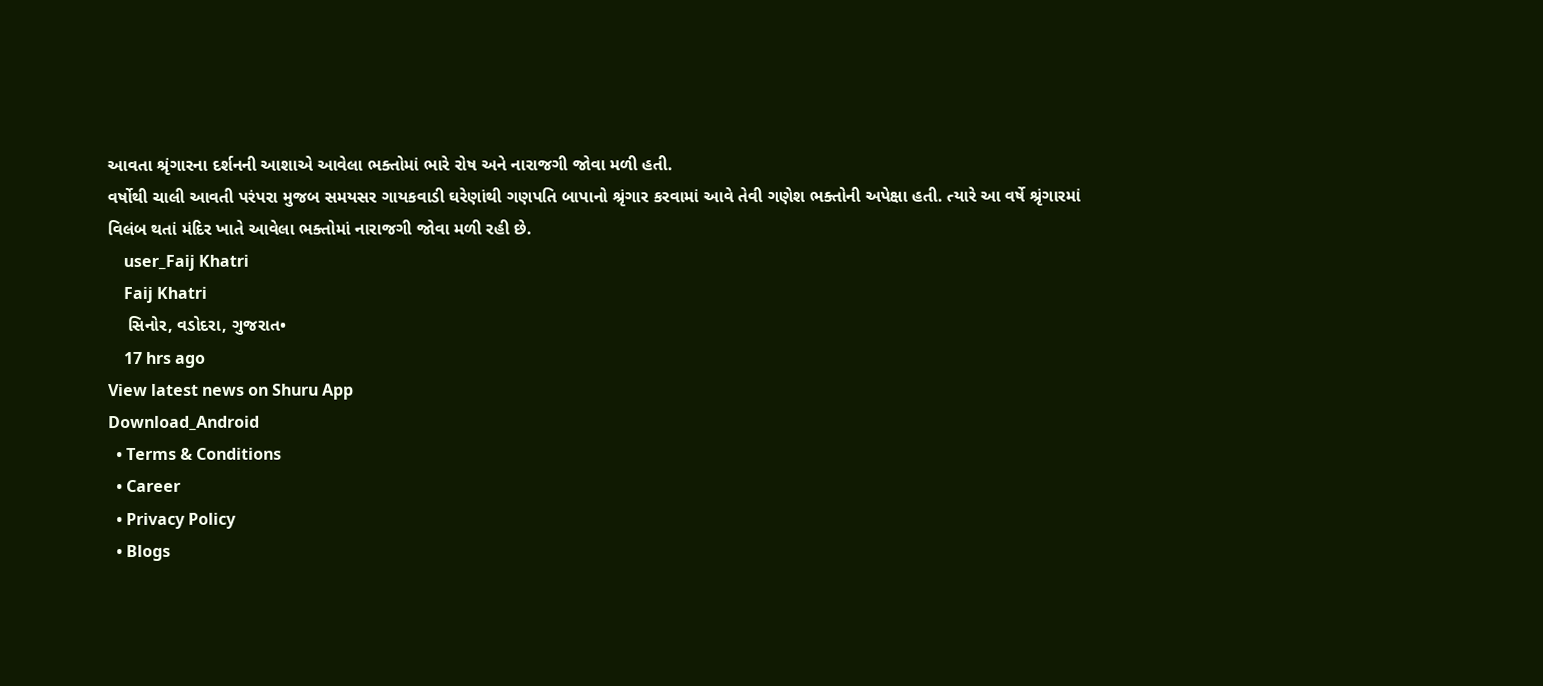આવતા શ્રૃંગારના દર્શનની આશાએ આવેલા ભક્તોમાં ભારે રોષ અને નારાજગી જોવા મળી હતી.
વર્ષોથી ચાલી આવતી પરંપરા મુજબ સમયસર ગાયકવાડી ઘરેણાંથી ગણપતિ બાપાનો શ્રૃંગાર કરવામાં આવે તેવી ગણેશ ભક્તોની અપેક્ષા હતી. ત્યારે આ વર્ષે શ્રૃંગારમાં વિલંબ થતાં મંદિર ખાતે આવેલા ભક્તોમાં નારાજગી જોવા મળી રહી છે.
    user_Faij Khatri
    Faij Khatri
    સિનોર, વડોદરા, ગુજરાત•
    17 hrs ago
View latest news on Shuru App
Download_Android
  • Terms & Conditions
  • Career
  • Privacy Policy
  • Blogs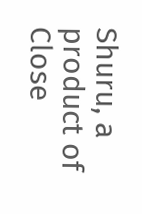Shuru, a product of Close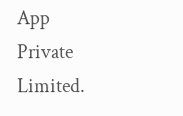App Private Limited.